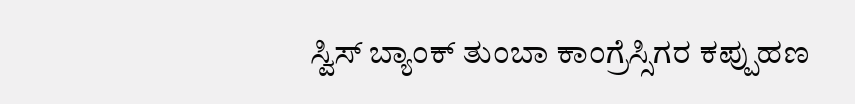ಸ್ವಿಸ್ ಬ್ಯಾಂಕ್ ತುಂಬಾ ಕಾಂಗ್ರೆಸ್ಸಿಗರ ಕಪ್ಪುಹಣ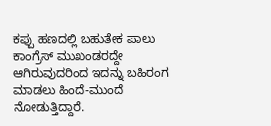ಕಪ್ಪು ಹಣದಲ್ಲಿ ಬಹುತೇಕ ಪಾಲು ಕಾಂಗ್ರೆಸ್ ಮುಖಂಡರದ್ದೇ ಆಗಿರುವುದರಿಂದ ಇದನ್ನು ಬಹಿರಂಗ ಮಾಡಲು ಹಿಂದೆ-ಮುಂದೆ ನೋಡುತ್ತಿದ್ದಾರೆ.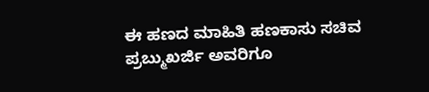ಈ ಹಣದ ಮಾಹಿತಿ ಹಣಕಾಸು ಸಚಿವ ಪ್ರಬ್ಮುಖರ್ಜಿ ಅವರಿಗೂ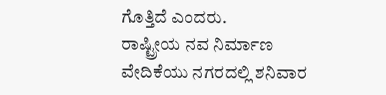ಗೊತ್ತಿದೆ ಎಂದರು.
ರಾಷ್ಟ್ರೀಯ ನವ ನಿರ್ಮಾಣ ವೇದಿಕೆಯು ನಗರದಲ್ಲಿ ಶನಿವಾರ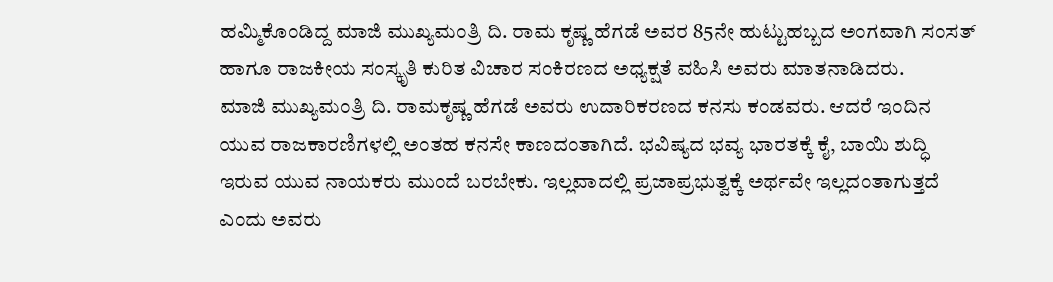ಹಮ್ಮಿಕೊಂಡಿದ್ದ ಮಾಜಿ ಮುಖ್ಯಮಂತ್ರಿ ದಿ. ರಾಮ ಕೃಷ್ಣ ಹೆಗಡೆ ಅವರ 85ನೇ ಹುಟ್ಟುಹಬ್ಬದ ಅಂಗವಾಗಿ ಸಂಸತ್ ಹಾಗೂ ರಾಜಕೀಯ ಸಂಸ್ಕೃತಿ ಕುರಿತ ವಿಚಾರ ಸಂಕಿರಣದ ಅಧ್ಯಕ್ಷತೆ ವಹಿಸಿ ಅವರು ಮಾತನಾಡಿದರು.
ಮಾಜಿ ಮುಖ್ಯಮಂತ್ರಿ ದಿ. ರಾಮಕೃಷ್ಣ ಹೆಗಡೆ ಅವರು ಉದಾರಿಕರಣದ ಕನಸು ಕಂಡವರು. ಆದರೆ ಇಂದಿನ ಯುವ ರಾಜಕಾರಣಿಗಳಲ್ಲಿ ಅಂತಹ ಕನಸೇ ಕಾಣದಂತಾಗಿದೆ. ಭವಿಷ್ಯದ ಭವ್ಯ ಭಾರತಕ್ಕೆ ಕೈ, ಬಾಯಿ ಶುದ್ಧಿ ಇರುವ ಯುವ ನಾಯಕರು ಮುಂದೆ ಬರಬೇಕು. ಇಲ್ಲವಾದಲ್ಲಿ ಪ್ರಜಾಪ್ರಭುತ್ವಕ್ಕೆ ಅರ್ಥವೇ ಇಲ್ಲದಂತಾಗುತ್ತದೆ ಎಂದು ಅವರು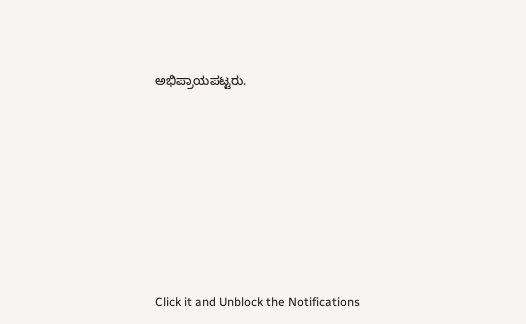ಅಭಿಪ್ರಾಯಪಟ್ಟರು.












Click it and Unblock the Notifications